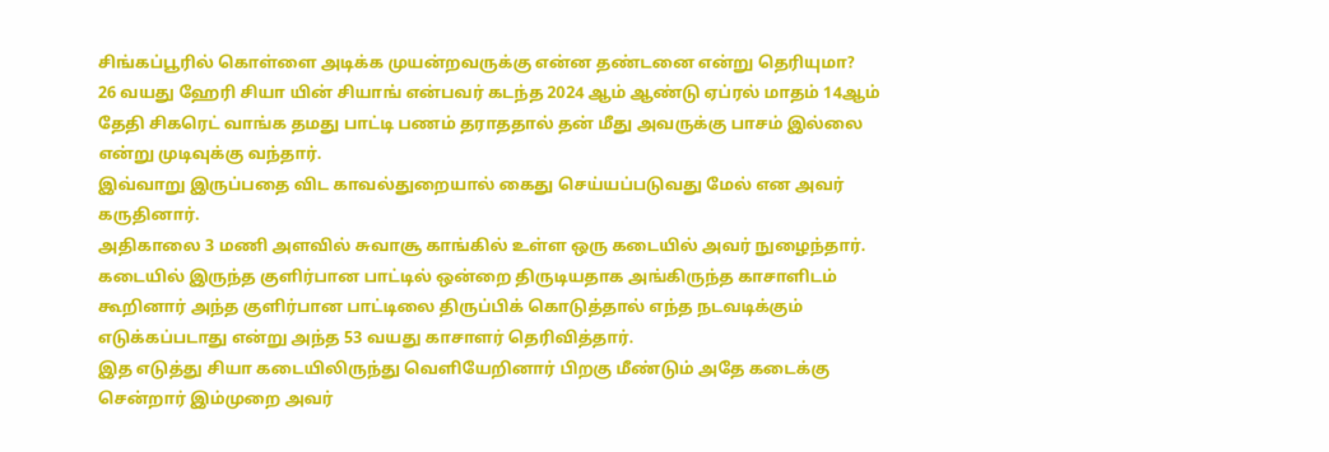சிங்கப்பூரில் கொள்ளை அடிக்க முயன்றவருக்கு என்ன தண்டனை என்று தெரியுமா?
26 வயது ஹேரி சியா யின் சியாங் என்பவர் கடந்த 2024 ஆம் ஆண்டு ஏப்ரல் மாதம் 14ஆம் தேதி சிகரெட் வாங்க தமது பாட்டி பணம் தராததால் தன் மீது அவருக்கு பாசம் இல்லை என்று முடிவுக்கு வந்தார்.
இவ்வாறு இருப்பதை விட காவல்துறையால் கைது செய்யப்படுவது மேல் என அவர் கருதினார்.
அதிகாலை 3 மணி அளவில் சுவாசூ காங்கில் உள்ள ஒரு கடையில் அவர் நுழைந்தார்.
கடையில் இருந்த குளிர்பான பாட்டில் ஒன்றை திருடியதாக அங்கிருந்த காசாளிடம் கூறினார் அந்த குளிர்பான பாட்டிலை திருப்பிக் கொடுத்தால் எந்த நடவடிக்கும் எடுக்கப்படாது என்று அந்த 53 வயது காசாளர் தெரிவித்தார்.
இத எடுத்து சியா கடையிலிருந்து வெளியேறினார் பிறகு மீண்டும் அதே கடைக்கு சென்றார் இம்முறை அவர்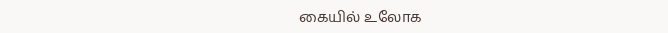கையில் உலோக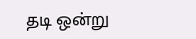தடி ஒன்று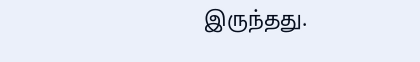இருந்தது.